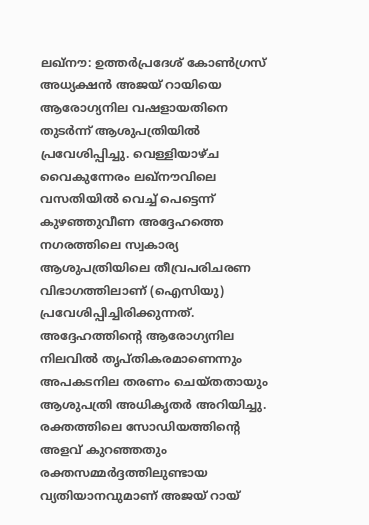ലഖ്നൗ: ഉത്തർപ്രദേശ് കോൺഗ്രസ് അധ്യക്ഷൻ അജയ് റായിയെ ആരോഗ്യനില വഷളായതിനെ തുടർന്ന് ആശുപത്രിയിൽ പ്രവേശിപ്പിച്ചു. വെള്ളിയാഴ്ച വൈകുന്നേരം ലഖ്നൗവിലെ വസതിയിൽ വെച്ച് പെട്ടെന്ന് കുഴഞ്ഞുവീണ അദ്ദേഹത്തെ നഗരത്തിലെ സ്വകാര്യ ആശുപത്രിയിലെ തീവ്രപരിചരണ വിഭാഗത്തിലാണ് (ഐസിയു) പ്രവേശിപ്പിച്ചിരിക്കുന്നത്. അദ്ദേഹത്തിന്റെ ആരോഗ്യനില നിലവിൽ തൃപ്തികരമാണെന്നും അപകടനില തരണം ചെയ്തതായും ആശുപത്രി അധികൃതർ അറിയിച്ചു.
രക്തത്തിലെ സോഡിയത്തിന്റെ അളവ് കുറഞ്ഞതും രക്തസമ്മർദ്ദത്തിലുണ്ടായ വ്യതിയാനവുമാണ് അജയ് റായ്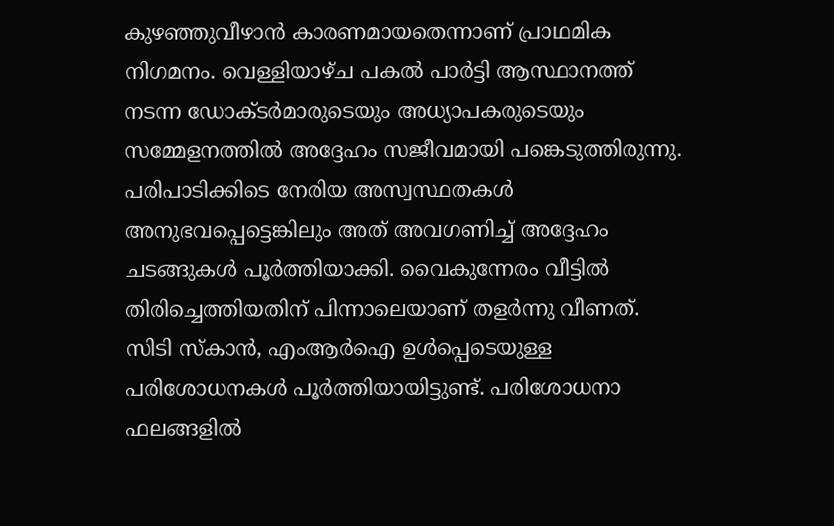കുഴഞ്ഞുവീഴാൻ കാരണമായതെന്നാണ് പ്രാഥമിക നിഗമനം. വെള്ളിയാഴ്ച പകൽ പാർട്ടി ആസ്ഥാനത്ത് നടന്ന ഡോക്ടർമാരുടെയും അധ്യാപകരുടെയും സമ്മേളനത്തിൽ അദ്ദേഹം സജീവമായി പങ്കെടുത്തിരുന്നു. പരിപാടിക്കിടെ നേരിയ അസ്വസ്ഥതകൾ അനുഭവപ്പെട്ടെങ്കിലും അത് അവഗണിച്ച് അദ്ദേഹം ചടങ്ങുകൾ പൂർത്തിയാക്കി. വൈകുന്നേരം വീട്ടിൽ തിരിച്ചെത്തിയതിന് പിന്നാലെയാണ് തളർന്നു വീണത്.
സിടി സ്കാൻ, എംആർഐ ഉൾപ്പെടെയുള്ള പരിശോധനകൾ പൂർത്തിയായിട്ടുണ്ട്. പരിശോധനാ ഫലങ്ങളിൽ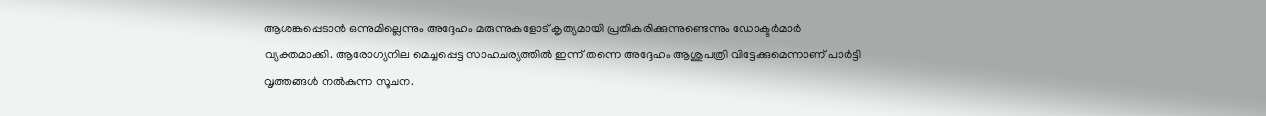ആശങ്കപ്പെടാൻ ഒന്നുമില്ലെന്നും അദ്ദേഹം മരുന്നുകളോട് കൃത്യമായി പ്രതികരിക്കുന്നുണ്ടെന്നും ഡോക്ടർമാർ വ്യക്തമാക്കി. ആരോഗ്യനില മെച്ചപ്പെട്ട സാഹചര്യത്തിൽ ഇന്ന് തന്നെ അദ്ദേഹം ആശുപത്രി വിട്ടേക്കുമെന്നാണ് പാർട്ടി വൃത്തങ്ങൾ നൽകുന്ന സൂചന.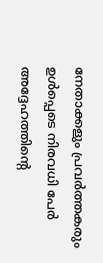നേതാക്കളും പ്രവർത്തകരും ഉൾപ്പെടെ നിരവധി പേർ അദ്ദേഹത്തിന്റെ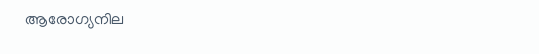ആരോഗ്യനില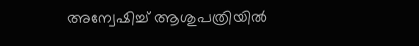അന്വേഷിച്ച് ആശുപത്രിയിൽ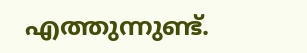എത്തുന്നുണ്ട്.